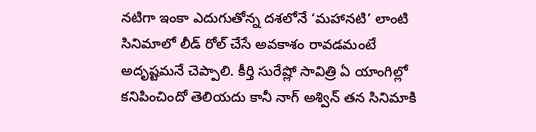నటిగా ఇంకా ఎదుగుతోన్న దశలోనే ‘మహానటి’ లాంటి సినిమాలో లీడ్ రోల్ చేసే అవకాశం రావడమంటే అదృష్టమనే చెప్పాలి. కీర్తి సురేష్లో సావిత్రి ఏ యాంగిల్లో కనిపించిందో తెలియదు కానీ నాగ్ అశ్విన్ తన సినిమాకి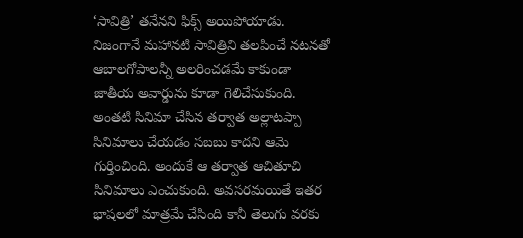‘సావిత్రి’ తనేనని ఫిక్స్ అయిపోయాడు. నిజంగానే మహానటి సావిత్రిని తలపించే నటనతో ఆబాలగోపాలన్నీ అలరించడమే కాకుండా జాతీయ అవార్డును కూడా గెలిచేసుకుంది.
అంతటి సినిమా చేసిన తర్వాత అల్లాటప్పా సినిమాలు చేయడం సబబు కాదని ఆమె గుర్తించింది. అందుకే ఆ తర్వాత ఆచితూచి సినిమాలు ఎంచుకుంది. అవసరమయితే ఇతర భాషలలో మాత్రమే చేసింది కానీ తెలుగు వరకు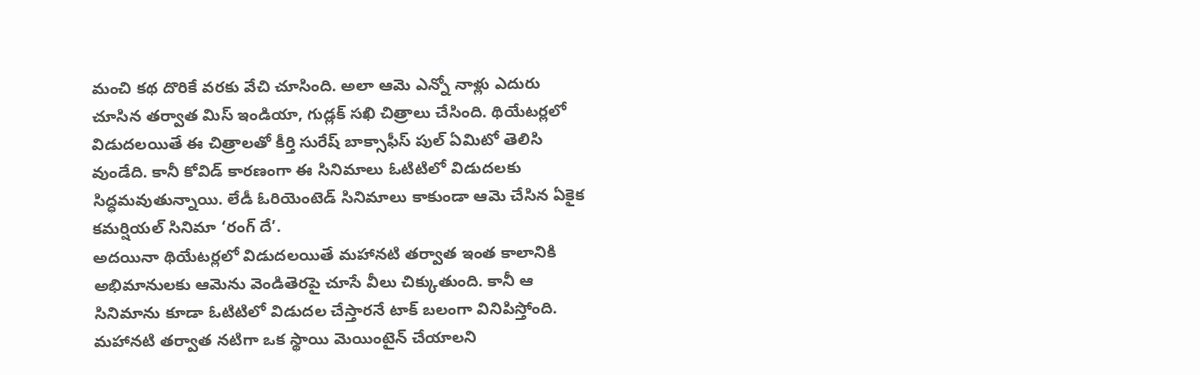మంచి కథ దొరికే వరకు వేచి చూసింది. అలా ఆమె ఎన్నో నాళ్లు ఎదురు చూసిన తర్వాత మిస్ ఇండియా, గుడ్లక్ సఖి చిత్రాలు చేసింది. థియేటర్లలో విడుదలయితే ఈ చిత్రాలతో కీర్తి సురేష్ బాక్సాఫీస్ పుల్ ఏమిటో తెలిసి వుండేది. కానీ కోవిడ్ కారణంగా ఈ సినిమాలు ఓటిటిలో విడుదలకు సిద్ధమవుతున్నాయి. లేడీ ఓరియెంటెడ్ సినిమాలు కాకుండా ఆమె చేసిన ఏకైక కమర్షియల్ సినిమా ‘రంగ్ దే’.
అదయినా థియేటర్లలో విడుదలయితే మహానటి తర్వాత ఇంత కాలానికి అభిమానులకు ఆమెను వెండితెరపై చూసే వీలు చిక్కుతుంది. కానీ ఆ సినిమాను కూడా ఓటిటిలో విడుదల చేస్తారనే టాక్ బలంగా వినిపిస్తోంది. మహానటి తర్వాత నటిగా ఒక స్థాయి మెయింటైన్ చేయాలని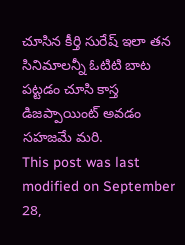చూసిన కీర్తి సురేష్ ఇలా తన సినిమాలన్నీ ఓటిటి బాట పట్టడం చూసి కాస్త డిజప్పాయింట్ అవడం సహజమే మరి.
This post was last modified on September 28,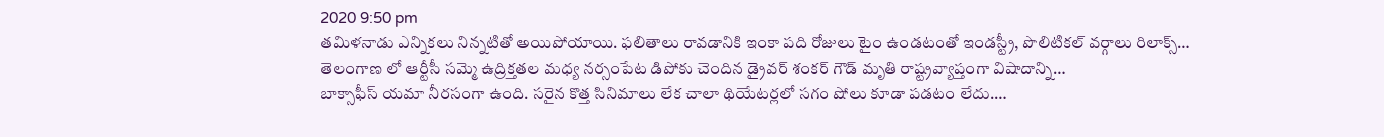2020 9:50 pm
తమిళనాడు ఎన్నికలు నిన్నటితో అయిపోయాయి. ఫలితాలు రావడానికి ఇంకా పది రోజులు టైం ఉండటంతో ఇండస్ట్రీ, పొలిటికల్ వర్గాలు రిలాక్స్…
తెలంగాణ లో ఆర్టీసీ సమ్మె ఉద్రిక్తతల మధ్య నర్సంపేట డిపోకు చెందిన డ్రైవర్ శంకర్ గౌడ్ మృతి రాష్ట్రవ్యాప్తంగా విషాదాన్ని…
బాక్సాఫీస్ యమా నీరసంగా ఉంది. సరైన కొత్త సినిమాలు లేక చాలా థియేటర్లలో సగం షోలు కూడా పడటం లేదు.…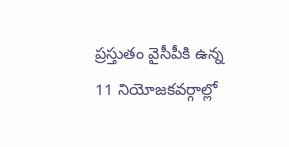ప్రస్తుతం వైసీపీకి ఉన్న 11 నియోజకవర్గాల్లో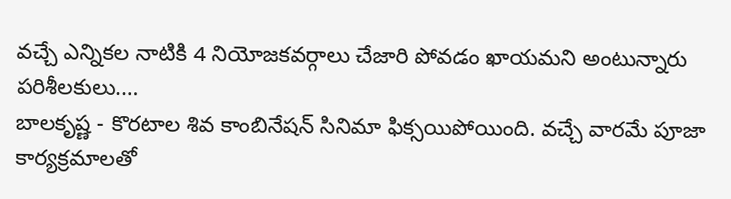వచ్చే ఎన్నికల నాటికి 4 నియోజకవర్గాలు చేజారి పోవడం ఖాయమని అంటున్నారు పరిశీలకులు.…
బాలకృష్ణ - కొరటాల శివ కాంబినేషన్ సినిమా ఫిక్సయిపోయింది. వచ్చే వారమే పూజా కార్యక్రమాలతో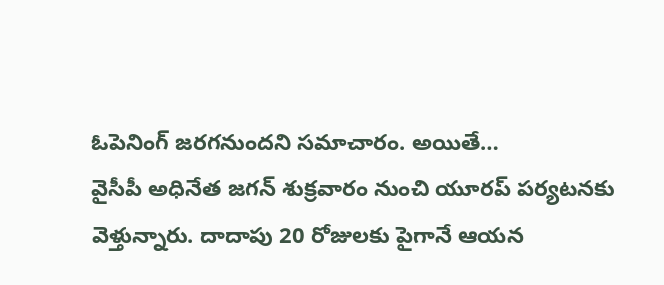ఓపెనింగ్ జరగనుందని సమాచారం. అయితే…
వైసీపీ అధినేత జగన్ శుక్రవారం నుంచి యూరప్ పర్యటనకు వెళ్తున్నారు. దాదాపు 20 రోజులకు పైగానే ఆయన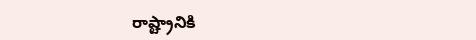రాష్ట్రానికి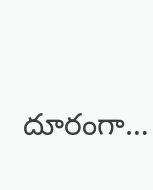దూరంగా…